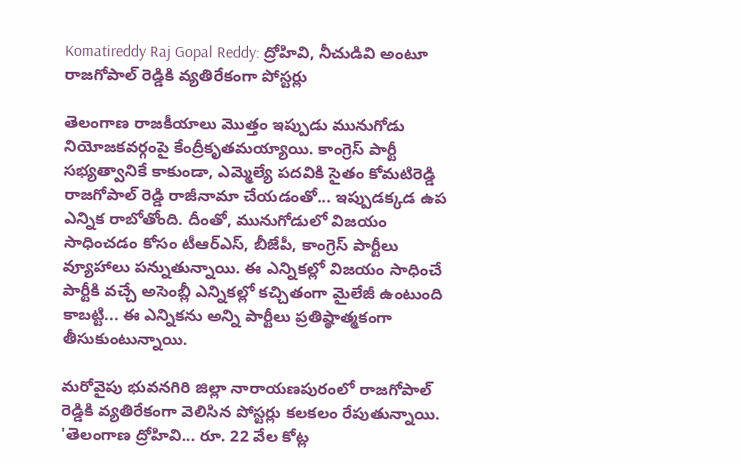Komatireddy Raj Gopal Reddy: ద్రోహివి, నీచుడివి అంటూ రాజగోపాల్ రెడ్డికి వ్యతిరేకంగా పోస్టర్లు

తెలంగాణ రాజకీయాలు మొత్తం ఇప్పుడు మునుగోడు నియోజకవర్గంపై కేంద్రీకృతమయ్యాయి. కాంగ్రెస్ పార్టీ సభ్యత్వానికే కాకుండా, ఎమ్మెల్యే పదవికి సైతం కోమటిరెడ్డి రాజగోపాల్ రెడ్డి రాజీనామా చేయడంతో... ఇప్పుడక్కడ ఉప ఎన్నిక రాబోతోంది. దీంతో, మునుగోడులో విజయం సాధించడం కోసం టీఆర్ఎస్, బీజేపీ, కాంగ్రెస్ పార్టీలు వ్యూహాలు పన్నుతున్నాయి. ఈ ఎన్నికల్లో విజయం సాధించే పార్టీకి వచ్చే అసెంబ్లీ ఎన్నికల్లో కచ్చితంగా మైలేజీ ఉంటుంది కాబట్టి... ఈ ఎన్నికను అన్ని పార్టీలు ప్రతిష్ఠాత్మకంగా తీసుకుంటున్నాయి.

మరోవైపు భువనగిరి జిల్లా నారాయణపురంలో రాజగోపాల్ రెడ్డికి వ్యతిరేకంగా వెలిసిన పోస్టర్లు కలకలం రేపుతున్నాయి. 'తెలంగాణ ద్రోహివి... రూ. 22 వేల కోట్ల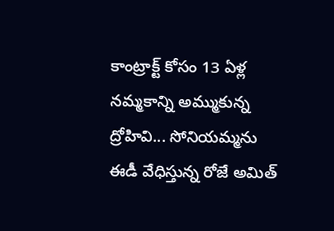కాంట్రాక్ట్ కోసం 13 ఏళ్ల నమ్మకాన్ని అమ్ముకున్న ద్రోహివి... సోనియమ్మను ఈడీ వేధిస్తున్న రోజే అమిత్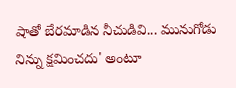షాతో బేరమాడిన నీచుడివి... మునుగోడు నిన్ను క్షమించదు' అంటూ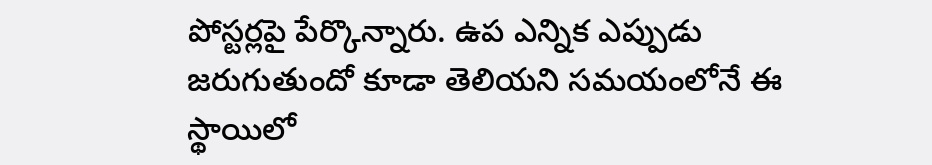పోస్టర్లపై పేర్కొన్నారు. ఉప ఎన్నిక ఎప్పుడు జరుగుతుందో కూడా తెలియని సమయంలోనే ఈ స్థాయిలో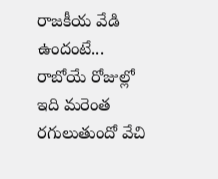రాజకీయ వేడి ఉందంటే... రాబోయే రోజుల్లో ఇది మరెంత రగులుతుందో వేచి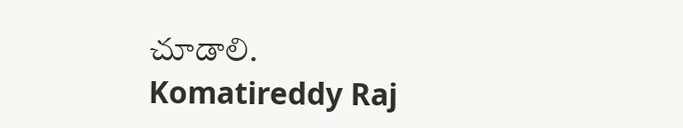చూడాలి.
Komatireddy Raj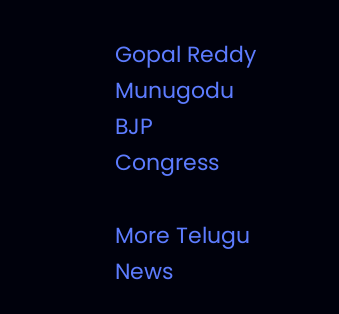Gopal Reddy
Munugodu
BJP
Congress

More Telugu News